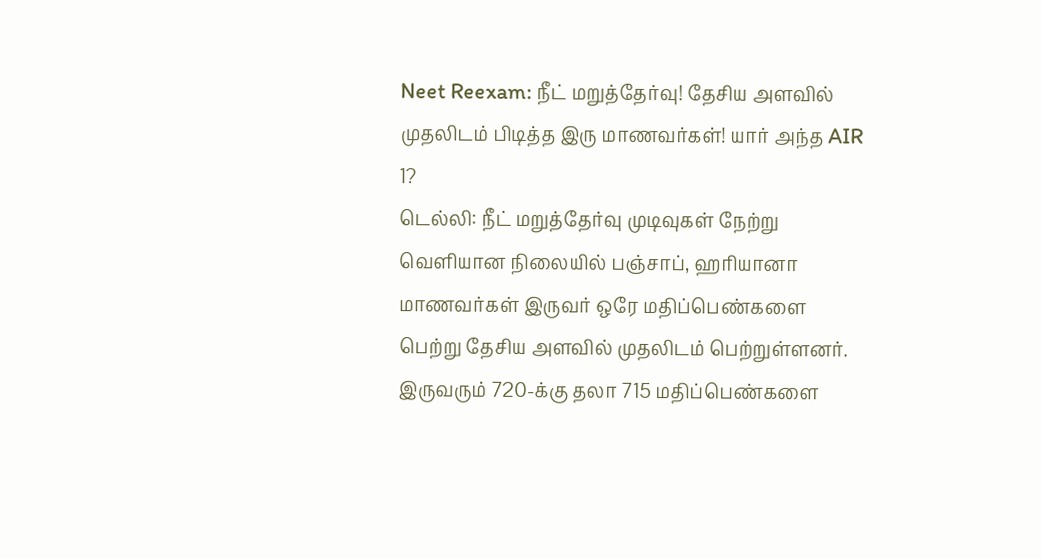Neet Reexam: நீட் மறுத்தேர்வு! தேசிய அளவில் முதலிடம் பிடித்த இரு மாணவர்கள்! யார் அந்த AIR 1?
டெல்லி: நீட் மறுத்தேர்வு முடிவுகள் நேற்று வெளியான நிலையில் பஞ்சாப், ஹரியானா மாணவர்கள் இருவர் ஒரே மதிப்பெண்களை பெற்று தேசிய அளவில் முதலிடம் பெற்றுள்ளனர். இருவரும் 720-க்கு தலா 715 மதிப்பெண்களை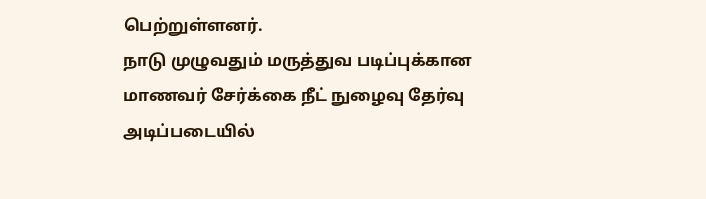பெற்றுள்ளனர்.
நாடு முழுவதும் மருத்துவ படிப்புக்கான மாணவர் சேர்க்கை நீட் நுழைவு தேர்வு அடிப்படையில்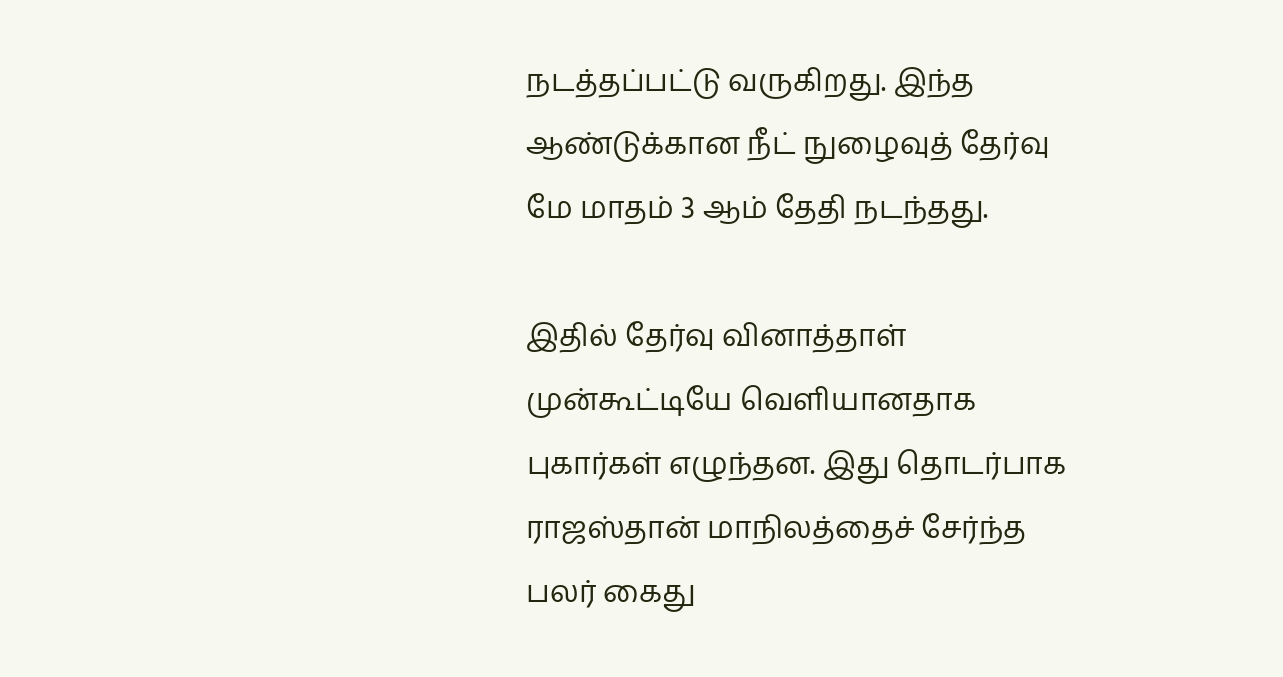நடத்தப்பட்டு வருகிறது. இந்த ஆண்டுக்கான நீட் நுழைவுத் தேர்வு மே மாதம் 3 ஆம் தேதி நடந்தது.

இதில் தேர்வு வினாத்தாள் முன்கூட்டியே வெளியானதாக புகார்கள் எழுந்தன. இது தொடர்பாக ராஜஸ்தான் மாநிலத்தைச் சேர்ந்த பலர் கைது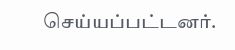செய்யப்பட்டனர்.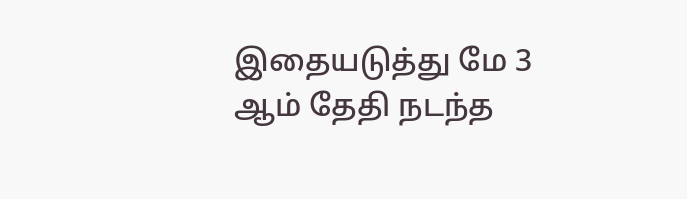இதையடுத்து மே 3 ஆம் தேதி நடந்த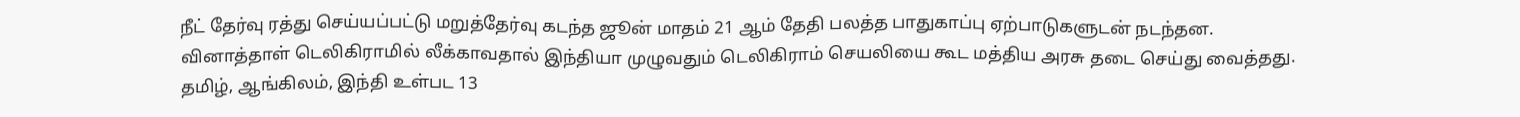நீட் தேர்வு ரத்து செய்யப்பட்டு மறுத்தேர்வு கடந்த ஜூன் மாதம் 21 ஆம் தேதி பலத்த பாதுகாப்பு ஏற்பாடுகளுடன் நடந்தன. வினாத்தாள் டெலிகிராமில் லீக்காவதால் இந்தியா முழுவதும் டெலிகிராம் செயலியை கூட மத்திய அரசு தடை செய்து வைத்தது.
தமிழ், ஆங்கிலம், இந்தி உள்பட 13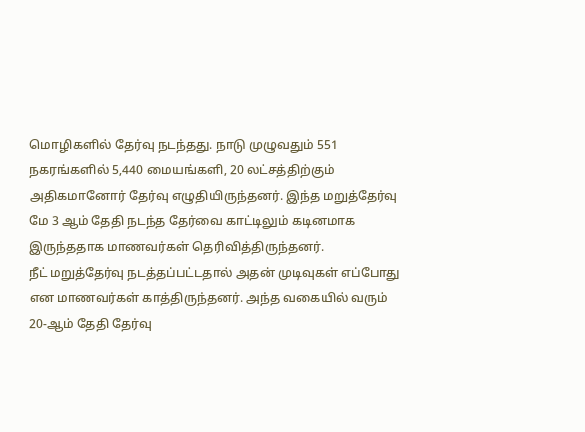மொழிகளில் தேர்வு நடந்தது. நாடு முழுவதும் 551 நகரங்களில் 5,440 மையங்களி, 20 லட்சத்திற்கும் அதிகமானோர் தேர்வு எழுதியிருந்தனர். இந்த மறுத்தேர்வு மே 3 ஆம் தேதி நடந்த தேர்வை காட்டிலும் கடினமாக இருந்ததாக மாணவர்கள் தெரிவித்திருந்தனர்.
நீட் மறுத்தேர்வு நடத்தப்பட்டதால் அதன் முடிவுகள் எப்போது என மாணவர்கள் காத்திருந்தனர். அந்த வகையில் வரும் 20-ஆம் தேதி தேர்வு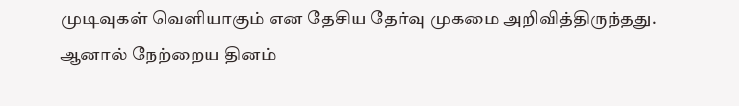முடிவுகள் வெளியாகும் என தேசிய தேர்வு முகமை அறிவித்திருந்தது.
ஆனால் நேற்றைய தினம்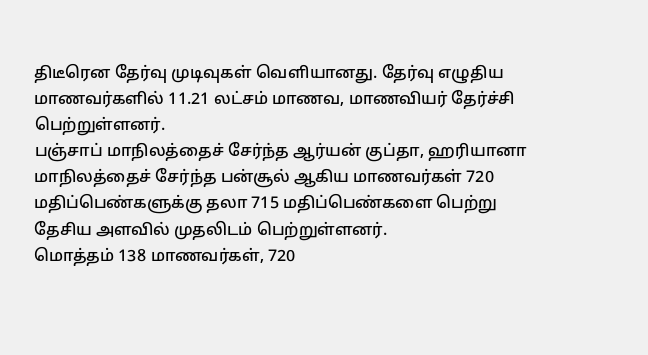திடீரென தேர்வு முடிவுகள் வெளியானது. தேர்வு எழுதிய மாணவர்களில் 11.21 லட்சம் மாணவ, மாணவியர் தேர்ச்சி பெற்றுள்ளனர்.
பஞ்சாப் மாநிலத்தைச் சேர்ந்த ஆர்யன் குப்தா, ஹரியானா மாநிலத்தைச் சேர்ந்த பன்சூல் ஆகிய மாணவர்கள் 720 மதிப்பெண்களுக்கு தலா 715 மதிப்பெண்களை பெற்று தேசிய அளவில் முதலிடம் பெற்றுள்ளனர்.
மொத்தம் 138 மாணவர்கள், 720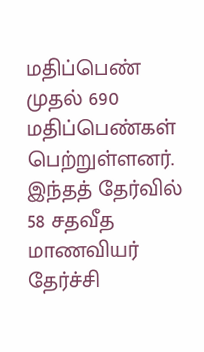மதிப்பெண் முதல் 690 மதிப்பெண்கள் பெற்றுள்ளனர். இந்தத் தேர்வில் 58 சதவீத மாணவியர் தேர்ச்சி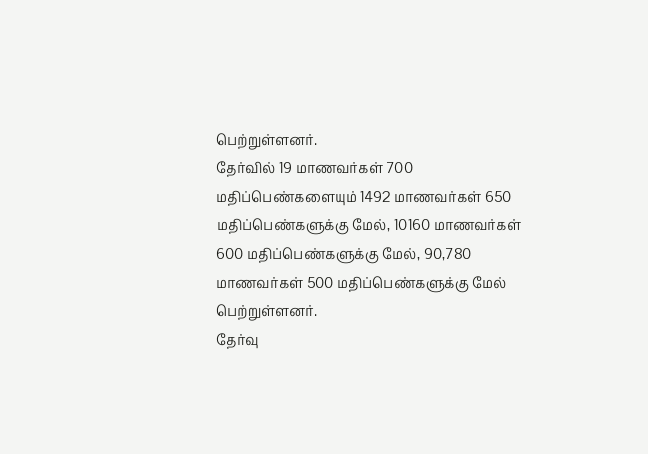பெற்றுள்ளனர்.
தேர்வில் 19 மாணவர்கள் 700 மதிப்பெண்களையும் 1492 மாணவர்கள் 650 மதிப்பெண்களுக்கு மேல், 10160 மாணவர்கள் 600 மதிப்பெண்களுக்கு மேல், 90,780 மாணவர்கள் 500 மதிப்பெண்களுக்கு மேல் பெற்றுள்ளனர்.
தேர்வு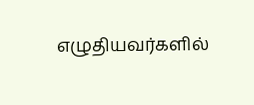எழுதியவர்களில்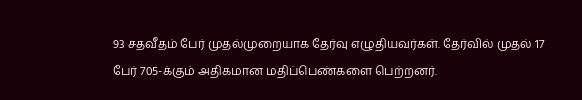93 சதவீதம் பேர் முதல்முறையாக தேர்வு எழுதியவர்கள். தேர்வில் முதல் 17 பேர் 705-க்கும் அதிகமான மதிப்பெண்களை பெற்றனர்.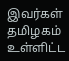இவர்கள் தமிழகம் உள்ளிட்ட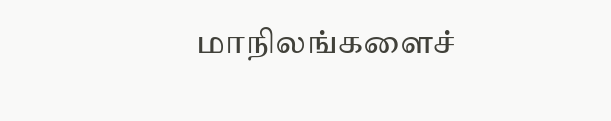மாநிலங்களைச்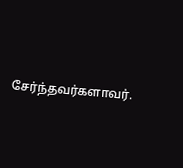சேர்ந்தவர்களாவர்.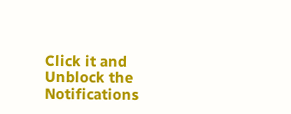Click it and Unblock the Notifications